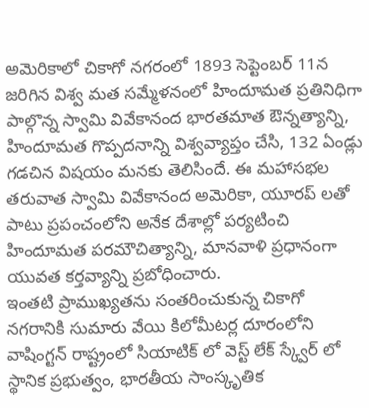అమెరికాలో చికాగో నగరంలో 1893 సెప్టెంబర్ 11న జరిగిన విశ్వ మత సమ్మేళనంలో హిందూమత ప్రతినిధిగా పాల్గొన్న స్వామి వివేకానంద భారతమాత ఔన్నత్యాన్ని, హిందూమత గొప్పదనాన్ని విశ్వవ్యాప్తం చేసి, 132 ఏండ్లు గడచిన విషయం మనకు తెలిసిందే. ఈ మహాసభల తరువాత స్వామి వివేకానంద అమెరికా, యూరప్ లతో పాటు ప్రపంచంలోని అనేక దేశాల్లో పర్యటించి హిందూమత పరమౌచిత్యాన్ని, మానవాళి ప్రధానంగా యువత కర్తవ్యాన్ని ప్రబోధించారు.
ఇంతటి ప్రాముఖ్యతను సంతరించుకున్న చికాగో నగరానికి సుమారు వేయి కిలోమీటర్ల దూరంలోని వాషింగ్టన్ రాష్ట్రంలో సియాటిక్ లో వెస్ట్ లేక్ స్క్వేర్ లో స్థానిక ప్రభుత్వం, భారతీయ సాంస్కృతిక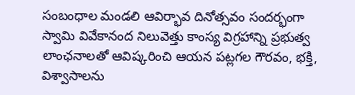సంబంధాల మండలి ఆవిర్భావ దినోత్సవం సందర్భంగా స్వామి వివేకానంద నిలువెత్తు కాంస్య విగ్రహాన్ని ప్రభుత్వ లాంఛనాలతో ఆవిష్కరించి ఆయన పట్లగల గౌరవం, భక్తి, విశ్వాసాలను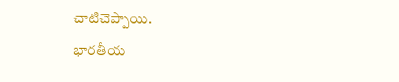చాటిచెప్పాయి.
భారతీయ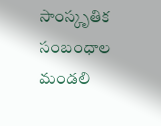సాంస్కృతిక సంబంధాల మండలి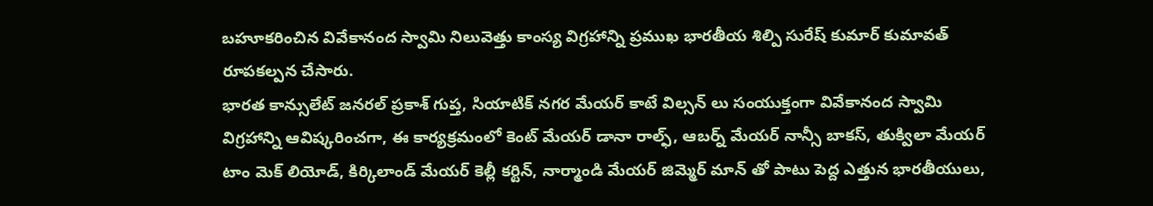బహూకరించిన వివేకానంద స్వామి నిలువెత్తు కాంస్య విగ్రహాన్ని ప్రముఖ భారతీయ శిల్పి సురేష్ కుమార్ కుమావత్ రూపకల్పన చేసారు.
భారత కాన్సులేట్ జనరల్ ప్రకాశ్ గుప్త, సియాటిక్ నగర మేయర్ కాటే విల్సన్ లు సంయుక్తంగా వివేకానంద స్వామి విగ్రహాన్ని ఆవిష్కరించగా, ఈ కార్యక్రమంలో కెంట్ మేయర్ డానా రాల్ఫ్, ఆబర్న్ మేయర్ నాన్సీ బాకస్, తుక్విలా మేయర్ టాం మెక్ లియోడ్, కిర్కిలాండ్ మేయర్ కెల్లీ కర్టిన్, నార్మాండి మేయర్ జిమ్మెర్ మాన్ తో పాటు పెద్ద ఎత్తున భారతీయులు,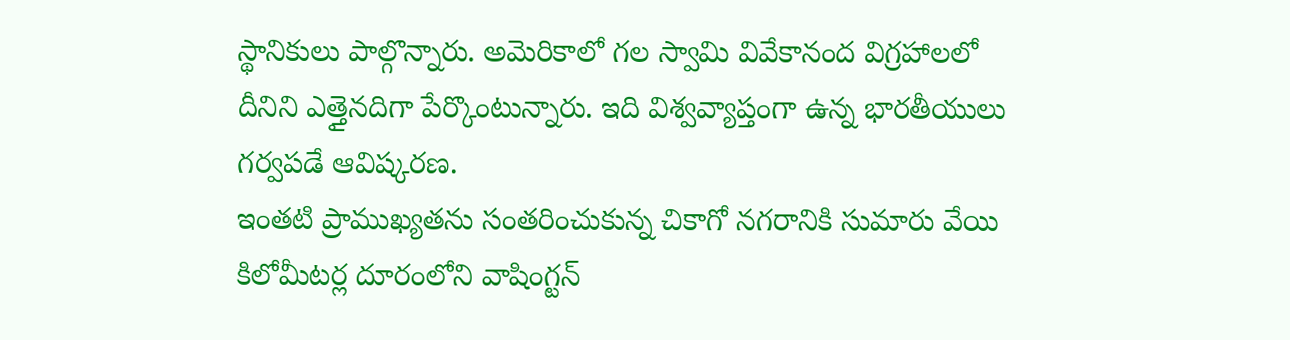స్థానికులు పాల్గొన్నారు. అమెరికాలో గల స్వామి వివేకానంద విగ్రహాలలో దీనిని ఎత్తైనదిగా పేర్కొంటున్నారు. ఇది విశ్వవ్యాప్తంగా ఉన్న భారతీయులు గర్వపడే ఆవిష్కరణ.
ఇంతటి ప్రాముఖ్యతను సంతరించుకున్న చికాగో నగరానికి సుమారు వేయి కిలోమీటర్ల దూరంలోని వాషింగ్టన్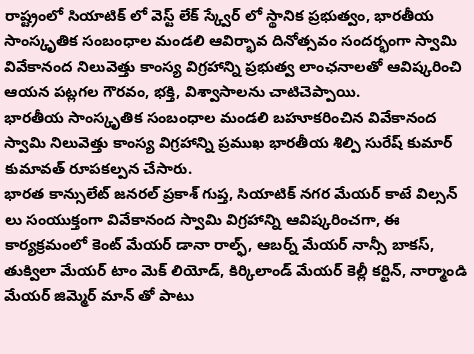రాష్ట్రంలో సియాటిక్ లో వెస్ట్ లేక్ స్క్వేర్ లో స్థానిక ప్రభుత్వం, భారతీయ సాంస్కృతిక సంబంధాల మండలి ఆవిర్భావ దినోత్సవం సందర్భంగా స్వామి వివేకానంద నిలువెత్తు కాంస్య విగ్రహాన్ని ప్రభుత్వ లాంఛనాలతో ఆవిష్కరించి ఆయన పట్లగల గౌరవం, భక్తి, విశ్వాసాలను చాటిచెప్పాయి.
భారతీయ సాంస్కృతిక సంబంధాల మండలి బహూకరించిన వివేకానంద స్వామి నిలువెత్తు కాంస్య విగ్రహాన్ని ప్రముఖ భారతీయ శిల్పి సురేష్ కుమార్ కుమావత్ రూపకల్పన చేసారు.
భారత కాన్సులేట్ జనరల్ ప్రకాశ్ గుప్త, సియాటిక్ నగర మేయర్ కాటే విల్సన్ లు సంయుక్తంగా వివేకానంద స్వామి విగ్రహాన్ని ఆవిష్కరించగా, ఈ కార్యక్రమంలో కెంట్ మేయర్ డానా రాల్ఫ్, ఆబర్న్ మేయర్ నాన్సీ బాకస్, తుక్విలా మేయర్ టాం మెక్ లియోడ్, కిర్కిలాండ్ మేయర్ కెల్లీ కర్టిన్, నార్మాండి మేయర్ జిమ్మెర్ మాన్ తో పాటు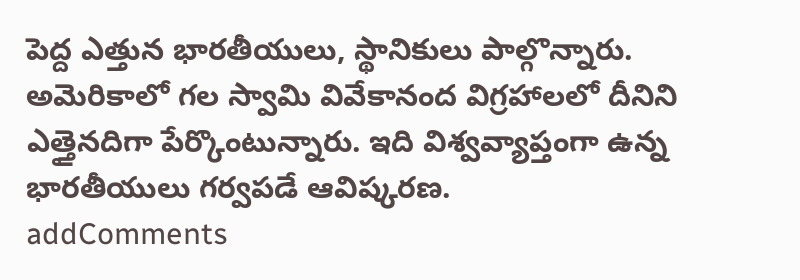పెద్ద ఎత్తున భారతీయులు, స్థానికులు పాల్గొన్నారు. అమెరికాలో గల స్వామి వివేకానంద విగ్రహాలలో దీనిని ఎత్తైనదిగా పేర్కొంటున్నారు. ఇది విశ్వవ్యాప్తంగా ఉన్న భారతీయులు గర్వపడే ఆవిష్కరణ.
addComments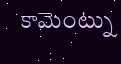కామెంట్ను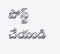పోస్ట్ చేయండి